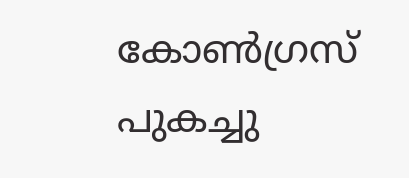കോണ്‍ഗ്രസ് പുകച്ചു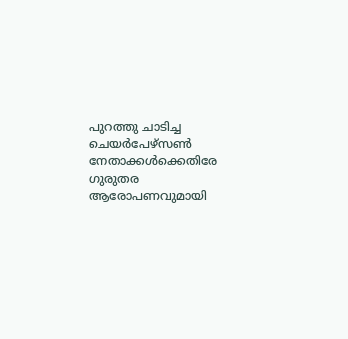പുറത്തു ചാടിച്ച ചെയര്‍പേഴ്സണ്‍ നേതാക്കള്‍ക്കെതിരേ ഗുരുതര ആരോപണവുമായി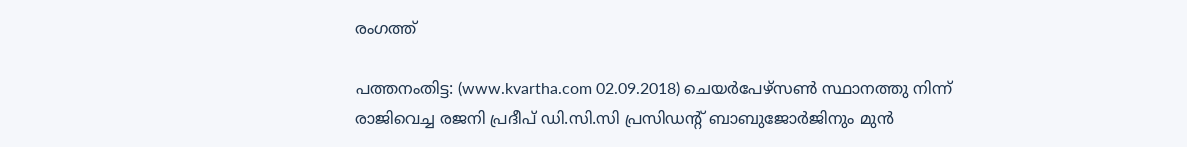രംഗത്ത്

പത്തനംതിട്ട: (www.kvartha.com 02.09.2018) ചെയര്‍പേഴ്സണ്‍ സ്ഥാനത്തു നിന്ന് രാജിവെച്ച രജനി പ്രദീപ് ഡി.സി.സി പ്രസിഡന്റ് ബാബുജോര്‍ജിനും മുന്‍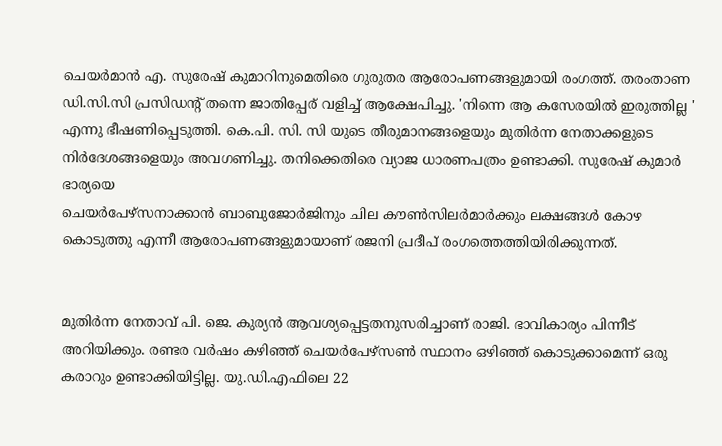ചെയര്‍മാന്‍ എ. സുരേഷ് കുമാറിനുമെതിരെ ഗുരുതര ആരോപണങ്ങളുമായി രംഗത്ത്. തരംതാണ ഡി.സി.സി പ്രസിഡന്റ് തന്നെ ജാതിപ്പേര് വളിച്ച് ആക്ഷേപിച്ചു. 'നിന്നെ ആ കസേരയില്‍ ഇരുത്തില്ല ' എന്നു ഭീഷണിപ്പെടുത്തി. കെ.പി. സി. സി യുടെ തീരുമാനങ്ങളെയും മുതിര്‍ന്ന നേതാക്കളുടെ നിര്‍ദേശങ്ങളെയും അവഗണിച്ചു. തനിക്കെതിരെ വ്യാജ ധാരണപത്രം ഉണ്ടാക്കി. സുരേഷ് കുമാര്‍ ഭാര്യയെ
ചെയര്‍പേഴ്സനാക്കാന്‍ ബാബുജോര്‍ജിനും ചില കൗണ്‍സിലര്‍മാര്‍ക്കും ലക്ഷങ്ങള്‍ കോഴ കൊടുത്തു എന്നീ ആരോപണങ്ങളുമായാണ് രജനി പ്രദീപ് രംഗത്തെത്തിയിരിക്കുന്നത്.


മുതിര്‍ന്ന നേതാവ് പി. ജെ. കുര്യന്‍ ആവശ്യപ്പെട്ടതനുസരിച്ചാണ് രാജി. ഭാവികാര്യം പിന്നീട് അറിയിക്കും. രണ്ടര വര്‍ഷം കഴിഞ്ഞ് ചെയര്‍പേഴ്സണ്‍ സ്ഥാനം ഒഴിഞ്ഞ് കൊടുക്കാമെന്ന് ഒരു കരാറും ഉണ്ടാക്കിയിട്ടില്ല. യു.ഡി.എഫിലെ 22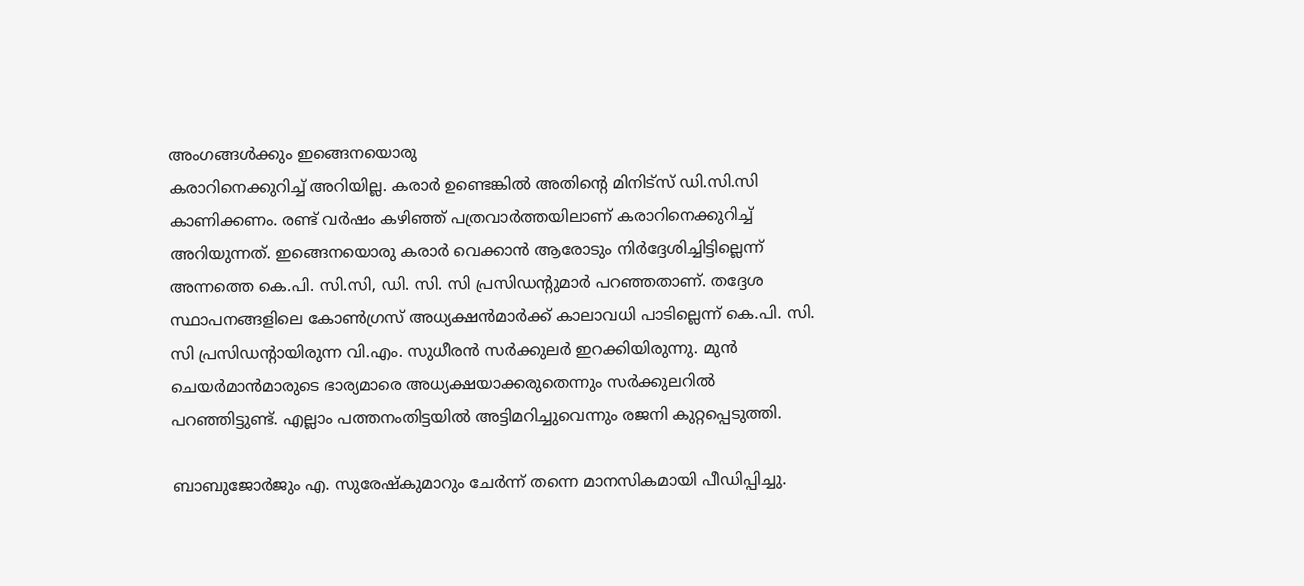അംഗങ്ങള്‍ക്കും ഇങ്ങെനയൊരു
കരാറിനെക്കുറിച്ച് അറിയില്ല. കരാര്‍ ഉണ്ടെങ്കില്‍ അതിന്റെ മിനിട്സ് ഡി.സി.സി കാണിക്കണം. രണ്ട് വര്‍ഷം കഴിഞ്ഞ് പത്രവാര്‍ത്തയിലാണ് കരാറിനെക്കുറിച്ച് അറിയുന്നത്. ഇങ്ങെനയൊരു കരാര്‍ വെക്കാന്‍ ആരോടും നിര്‍ദ്ദേശിച്ചിട്ടില്ലെന്ന് അന്നത്തെ കെ.പി. സി.സി, ഡി. സി. സി പ്രസിഡന്റുമാര്‍ പറഞ്ഞതാണ്. തദ്ദേശ സ്ഥാപനങ്ങളിലെ കോണ്‍ഗ്രസ് അധ്യക്ഷന്‍മാര്‍ക്ക് കാലാവധി പാടില്ലെന്ന് കെ.പി. സി. സി പ്രസിഡന്റായിരുന്ന വി.എം. സുധീരന്‍ സര്‍ക്കുലര്‍ ഇറക്കിയിരുന്നു. മുന്‍ ചെയര്‍മാന്‍മാരുടെ ഭാര്യമാരെ അധ്യക്ഷയാക്കരുതെന്നും സര്‍ക്കുലറില്‍ പറഞ്ഞിട്ടുണ്ട്. എല്ലാം പത്തനംതിട്ടയില്‍ അട്ടിമറിച്ചുവെന്നും രജനി കുറ്റപ്പെടുത്തി.

ബാബുജോര്‍ജും എ. സുരേഷ്‌കുമാറും ചേര്‍ന്ന് തന്നെ മാനസികമായി പീഡിപ്പിച്ചു.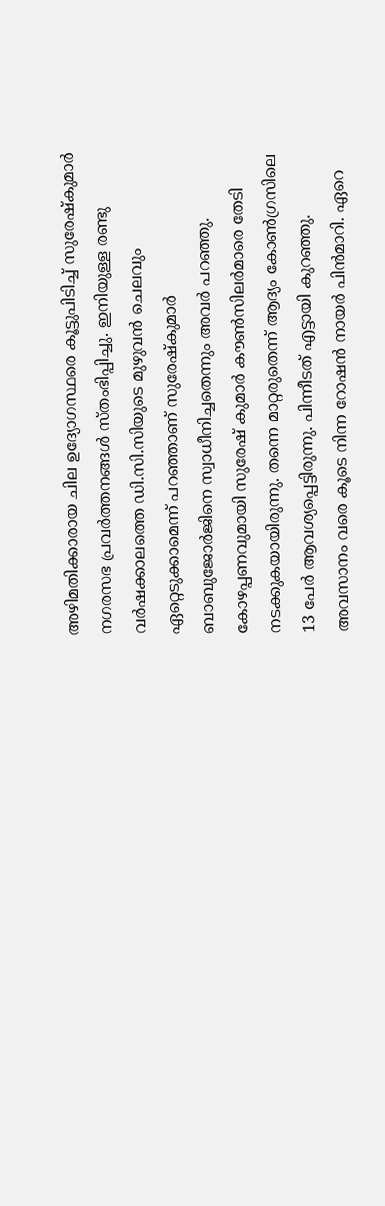അഴിമതിക്കാരായ ചില ഉദ്യോഗസ്ഥരെ കൂട്ടുപിടിച്ച് സുരേഷ്‌കുമാര്‍ നഗരസഭ പ്രവര്‍ത്തനങ്ങള്‍ സ്തംഭിപ്പിച്ചു. ഇനിയുള്ള രണ്ടു വര്‍ഷക്കാലത്തെ ഡി.സി.സിയുടെ മുഴുവന്‍ ചെലവും ഏറ്റെടുക്കാമെന്ന് പറഞ്ഞാണ് സുരേഷ്‌കുമാര്‍ ബാബുജോര്‍ജിനെ സ്വാധീനിച്ചതെന്നും അവര്‍ പറഞ്ഞു. കോഴപ്പണവുമായി സുരേഷ് കുമാര്‍ കൗണ്‍സിലര്‍മാരെ തേടി നടക്കുകയായിരുന്നു. തന്നെ മാറ്റരുതെന്ന് ആദ്യം കോണ്‍ഗ്രസിലെ 13 പേര്‍ ആവശ്യപ്പെട്ടിരുന്നു. പിന്നീടത് എട്ടായി കുറഞ്ഞു. അവസാനം വരെ കൂടെ നിന്ന റോഷന്‍ നായര്‍ പിന്‍മാറി. ഏറെ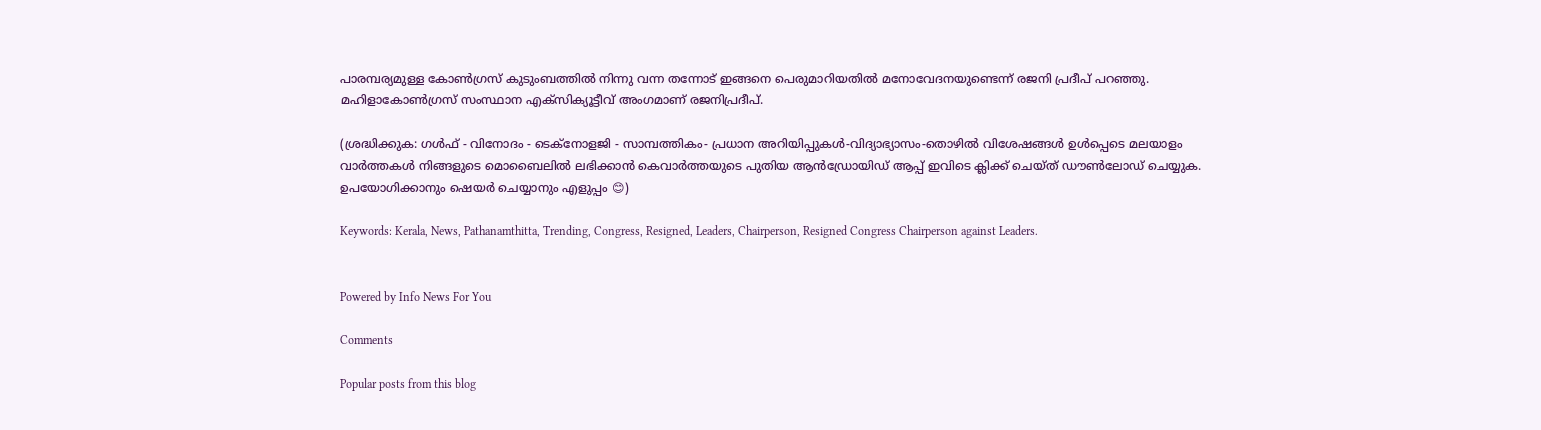പാരമ്പര്യമുള്ള കോണ്‍ഗ്രസ് കുടുംബത്തില്‍ നിന്നു വന്ന തന്നോട് ഇങ്ങനെ പെരുമാറിയതില്‍ മനോവേദനയുണ്ടെന്ന് രജനി പ്രദീപ് പറഞ്ഞു. മഹിളാകോണ്‍ഗ്രസ് സംസ്ഥാന എക്സിക്യൂട്ടീവ് അംഗമാണ് രജനിപ്രദീപ്.

(ശ്രദ്ധിക്കുക: ഗൾഫ് - വിനോദം - ടെക്നോളജി - സാമ്പത്തികം- പ്രധാന അറിയിപ്പുകൾ-വിദ്യാഭ്യാസം-തൊഴിൽ വിശേഷങ്ങൾ ഉൾപ്പെടെ മലയാളം വാർത്തകൾ നിങ്ങളുടെ മൊബൈലിൽ ലഭിക്കാൻ കെവാർത്തയുടെ പുതിയ ആൻഡ്രോയിഡ് ആപ്പ് ഇവിടെ ക്ലിക്ക് ചെയ്ത് ഡൗൺലോഡ് ചെയ്യുക. ഉപയോഗിക്കാനും ഷെയർ ചെയ്യാനും എളുപ്പം 😊)

Keywords: Kerala, News, Pathanamthitta, Trending, Congress, Resigned, Leaders, Chairperson, Resigned Congress Chairperson against Leaders.


Powered by Info News For You

Comments

Popular posts from this blog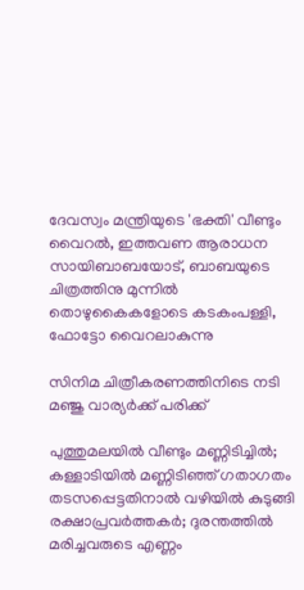ദേവസ്വം മന്ത്രിയുടെ 'ഭക്തി' വീണ്ടും വൈറല്‍, ഇത്തവണ ആരാധന സായിബാബയോട്, ബാബയുടെ ചിത്രത്തിനു മുന്നില്‍ തൊഴുകൈകളോടെ കടകംപള്ളി, ഫോട്ടോ വൈറലാകുന്നു

സിനിമ ചിത്രീകരണത്തിനിടെ നടി മഞ്ജു വാര്യര്‍ക്ക് പരിക്ക്

പുത്തുമലയില്‍ വീണ്ടും മണ്ണിടിച്ചില്‍; കള്ളാടിയില്‍ മണ്ണിടിഞ്ഞ് ഗതാഗതം തടസപ്പെട്ടതിനാല്‍ വഴിയില്‍ കുടുങ്ങി രക്ഷാപ്രവര്‍ത്തകര്‍; ദുരന്തത്തില്‍ മരിച്ചവരുടെ എണ്ണം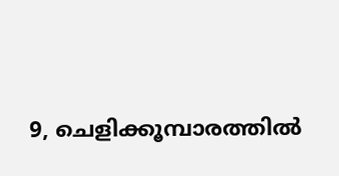9, ചെളിക്കൂമ്പാരത്തില്‍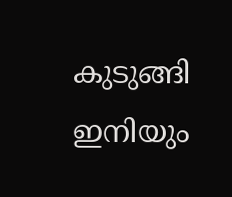കുടുങ്ങി ഇനിയും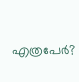എത്രപേര്‍?